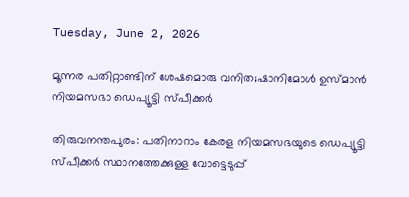Tuesday, June 2, 2026

മൂന്നര പതിറ്റാണ്ടിന് ശേഷമൊരു വനിത;ഷാനിമോള്‍ ഉസ്മാന്‍ നിയമസഭാ ഡെപ്യൂട്ടി സ്പീക്കര്‍

തിരുവനന്തപുരം: പതിനാറാം കേരള നിയമസഭയുടെ ഡെപ്യൂട്ടി സ്പീക്കര്‍ സ്ഥാനത്തേക്കുള്ള വോട്ടെടുപ്പ്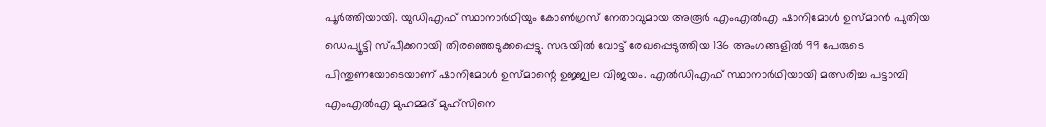പൂര്‍ത്തിയായി. യുഡിഎഫ് സ്ഥാനാര്‍ഥിയും കോണ്‍ഗ്രസ് നേതാവുമായ അരൂര്‍ എംഎല്‍എ ഷാനിമോള്‍ ഉസ്മാന്‍ പുതിയ ഡെപ്യൂട്ടി സ്പീക്കറായി തിരഞ്ഞെടുക്കപ്പെട്ടു. സഭയില്‍ വോട്ട് രേഖപ്പെടുത്തിയ 136 അംഗങ്ങളില്‍ 99 പേരുടെ പിന്തുണയോടെയാണ് ഷാനിമോള്‍ ഉസ്മാന്റെ ഉജ്ജ്വല വിജയം. എല്‍ഡിഎഫ് സ്ഥാനാര്‍ഥിയായി മത്സരിച്ച പട്ടാമ്പി എംഎല്‍എ മുഹമ്മദ് മുഹ്‌സിനെ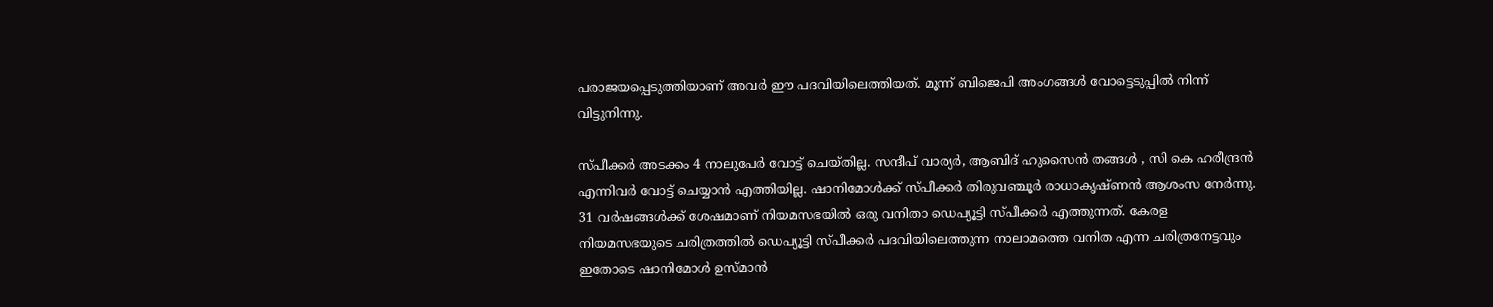പരാജയപ്പെടുത്തിയാണ് അവര്‍ ഈ പദവിയിലെത്തിയത്. മൂന്ന് ബിജെപി അംഗങ്ങള്‍ വോട്ടെടുപ്പില്‍ നിന്ന് വിട്ടുനിന്നു.

സ്പീക്കര്‍ അടക്കം 4 നാലുപേര്‍ വോട്ട് ചെയ്തില്ല. സന്ദീപ് വാര്യര്‍, ആബിദ് ഹുസൈന്‍ തങ്ങള്‍ , സി കെ ഹരീന്ദ്രന്‍ എന്നിവര്‍ വോട്ട് ചെയ്യാന്‍ എത്തിയില്ല. ഷാനിമോള്‍ക്ക് സ്പീക്കര്‍ തിരുവഞ്ചൂര്‍ രാധാകൃഷ്ണന്‍ ആശംസ നേര്‍ന്നു. 31 വര്‍ഷങ്ങള്‍ക്ക് ശേഷമാണ് നിയമസഭയില്‍ ഒരു വനിതാ ഡെപ്യൂട്ടി സ്പീക്കര്‍ എത്തുന്നത്. കേരള നിയമസഭയുടെ ചരിത്രത്തില്‍ ഡെപ്യൂട്ടി സ്പീക്കര്‍ പദവിയിലെത്തുന്ന നാലാമത്തെ വനിത എന്ന ചരിത്രനേട്ടവും ഇതോടെ ഷാനിമോള്‍ ഉസ്മാന്‍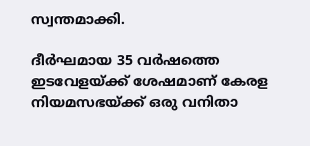സ്വന്തമാക്കി.

ദീര്‍ഘമായ 35 വര്‍ഷത്തെ ഇടവേളയ്ക്ക് ശേഷമാണ് കേരള നിയമസഭയ്ക്ക് ഒരു വനിതാ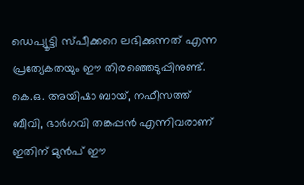ഡെപ്യൂട്ടി സ്പീക്കറെ ലഭിക്കുന്നത് എന്ന പ്രത്യേകതയും ഈ തിരഞ്ഞെടുപ്പിനുണ്ട്. കെ.ഒ. അയിഷാ ബായ്, നഫീസത്ത് ബീവി, ഭാര്‍ഗവി തങ്കപ്പന്‍ എന്നിവരാണ് ഇതിന് മുന്‍പ് ഈ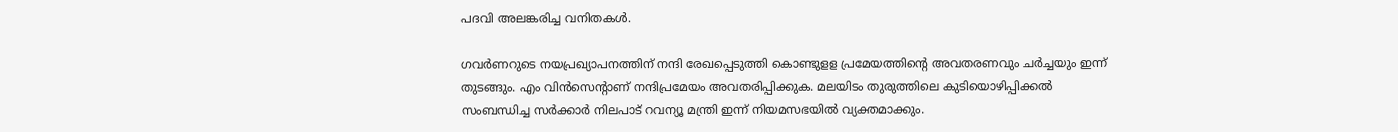പദവി അലങ്കരിച്ച വനിതകള്‍.

ഗവര്‍ണറുടെ നയപ്രഖ്യാപനത്തിന് നന്ദി രേഖപ്പെടുത്തി കൊണ്ടുളള പ്രമേയത്തിന്റെ അവതരണവും ചര്‍ച്ചയും ഇന്ന് തുടങ്ങും. എം വിന്‍സെന്റാണ് നന്ദിപ്രമേയം അവതരിപ്പിക്കുക. മലയിടം തുരുത്തിലെ കുടിയൊഴിപ്പിക്കല്‍ സംബന്ധിച്ച സര്‍ക്കാര്‍ നിലപാട് റവന്യൂ മന്ത്രി ഇന്ന് നിയമസഭയില്‍ വ്യക്തമാക്കും.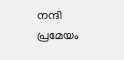നന്ദി പ്രമേയം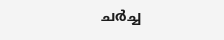ചര്‍ച്ച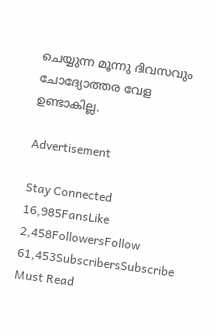ചെയ്യുന്ന മൂന്നു ദിവസവും ചോദ്യോത്തര വേള ഉണ്ടാകില്ല.

Advertisement

Stay Connected
16,985FansLike
2,458FollowersFollow
61,453SubscribersSubscribe
Must Read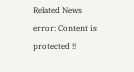Related News
error: Content is protected !!